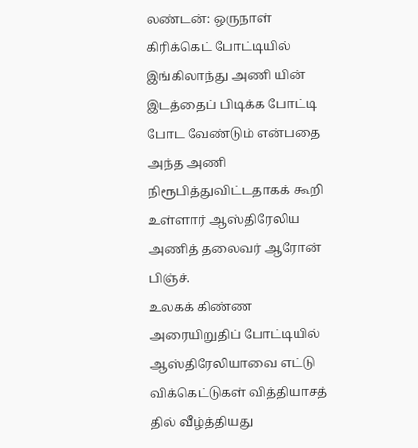லண்டன்: ஒருநாள் கிரிக்கெட் போட்டியில் இங்கிலாந்து அணி யின் இடத்தைப் பிடிக்க போட்டி போட வேண்டும் என்பதை அந்த அணி நிரூபித்துவிட்டதாகக் கூறி உள்ளார் ஆஸ்திரேலிய அணித் தலைவர் ஆரோன் பிஞ்ச்.
உலகக் கிண்ண அரையிறுதிப் போட்டியில் ஆஸ்திரேலியாவை எட்டு விக்கெட்டுகள் வித்தியாசத் தில் வீழ்த்தியது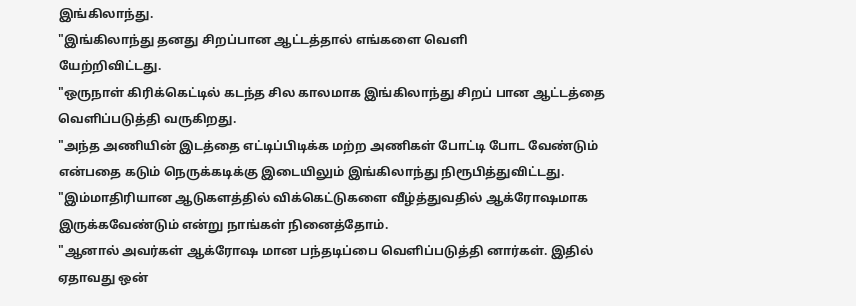இங்கிலாந்து.
"இங்கிலாந்து தனது சிறப்பான ஆட்டத்தால் எங்களை வெளி
யேற்றிவிட்டது.
"ஒருநாள் கிரிக்கெட்டில் கடந்த சில காலமாக இங்கிலாந்து சிறப் பான ஆட்டத்தை வெளிப்படுத்தி வருகிறது.
"அந்த அணியின் இடத்தை எட்டிப்பிடிக்க மற்ற அணிகள் போட்டி போட வேண்டும் என்பதை கடும் நெருக்கடிக்கு இடையிலும் இங்கிலாந்து நிரூபித்துவிட்டது.
"இம்மாதிரியான ஆடுகளத்தில் விக்கெட்டுகளை வீழ்த்துவதில் ஆக்ரோஷமாக இருக்கவேண்டும் என்று நாங்கள் நினைத்தோம்.
"ஆனால் அவர்கள் ஆக்ரோஷ மான பந்தடிப்பை வெளிப்படுத்தி னார்கள். இதில் ஏதாவது ஒன்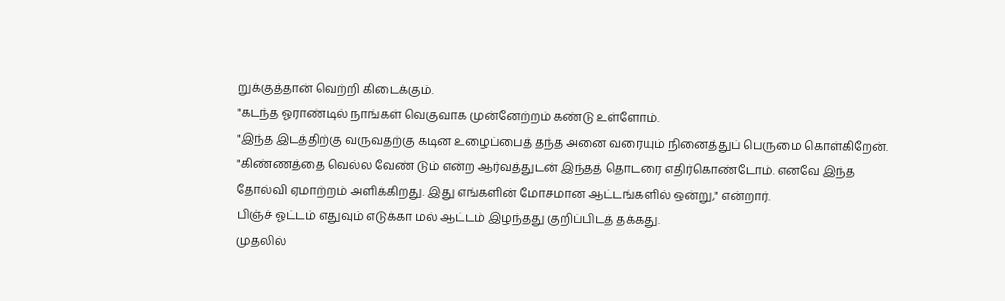றுக்குத்தான் வெற்றி கிடைக்கும்.
"கடந்த ஓராண்டில் நாங்கள் வெகுவாக முன்னேற்றம் கண்டு உள்ளோம்.
"இந்த இடத்திற்கு வருவதற்கு கடின உழைப்பைத் தந்த அனை வரையும் நினைத்துப் பெருமை கொள்கிறேன்.
"கிண்ணத்தை வெல்ல வேண் டும் என்ற ஆர்வத்துடன் இந்தத் தொடரை எதிர்கொண்டோம். எனவே இந்த தோல்வி ஏமாற்றம் அளிக்கிறது. இது எங்களின் மோசமான ஆட்டங்களில் ஒன்று," என்றார்.
பிஞ்ச் ஓட்டம் எதுவும் எடுக்கா மல் ஆட்டம் இழந்தது குறிப்பிடத் தக்கது.
முதலில்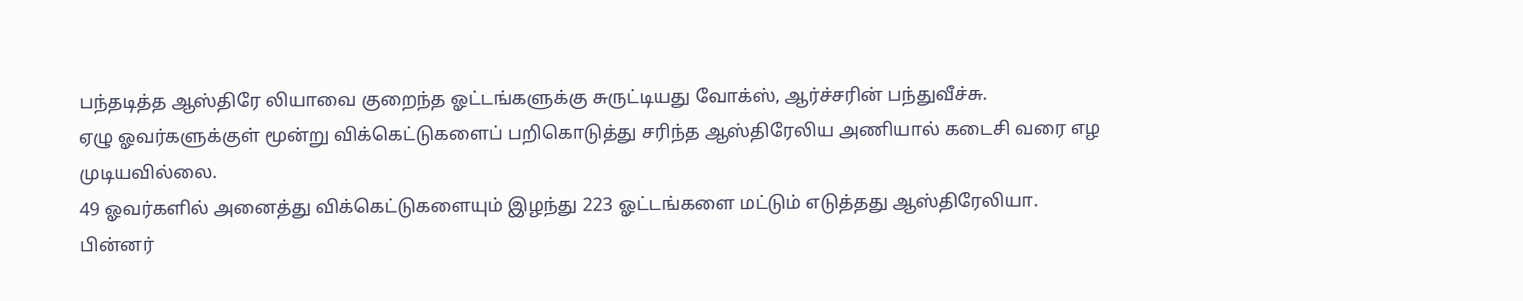பந்தடித்த ஆஸ்திரே லியாவை குறைந்த ஓட்டங்களுக்கு சுருட்டியது வோக்ஸ், ஆர்ச்சரின் பந்துவீச்சு.
ஏழு ஓவர்களுக்குள் மூன்று விக்கெட்டுகளைப் பறிகொடுத்து சரிந்த ஆஸ்திரேலிய அணியால் கடைசி வரை எழ முடியவில்லை.
49 ஓவர்களில் அனைத்து விக்கெட்டுகளையும் இழந்து 223 ஓட்டங்களை மட்டும் எடுத்தது ஆஸ்திரேலியா.
பின்னர்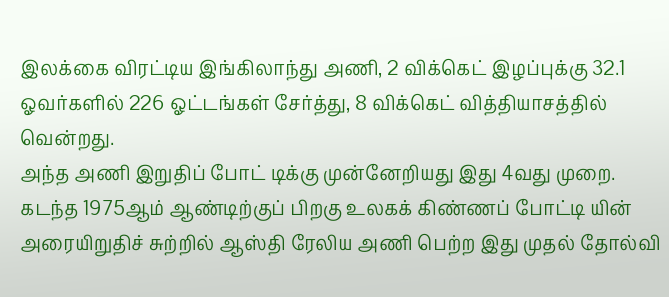இலக்கை விரட்டிய இங்கிலாந்து அணி, 2 விக்கெட் இழப்புக்கு 32.1 ஓவர்களில் 226 ஓட்டங்கள் சேர்த்து, 8 விக்கெட் வித்தியாசத்தில் வென்றது.
அந்த அணி இறுதிப் போட் டிக்கு முன்னேறியது இது 4வது முறை.
கடந்த 1975ஆம் ஆண்டிற்குப் பிறகு உலகக் கிண்ணப் போட்டி யின் அரையிறுதிச் சுற்றில் ஆஸ்தி ரேலிய அணி பெற்ற இது முதல் தோல்வி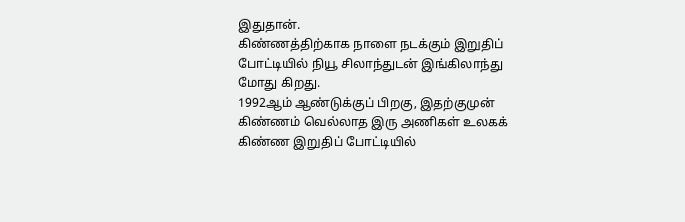இதுதான்.
கிண்ணத்திற்காக நாளை நடக்கும் இறுதிப் போட்டியில் நியூ சிலாந்துடன் இங்கிலாந்து மோது கிறது.
1992ஆம் ஆண்டுக்குப் பிறகு, இதற்குமுன் கிண்ணம் வெல்லாத இரு அணிகள் உலகக் கிண்ண இறுதிப் போட்டியில்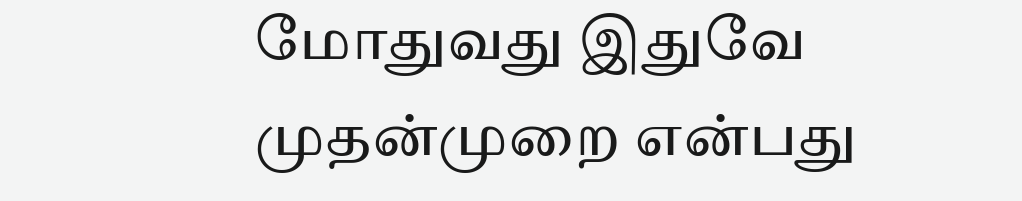மோதுவது இதுவே முதன்முறை என்பது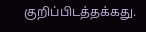குறிப்பிடத்தக்கது.